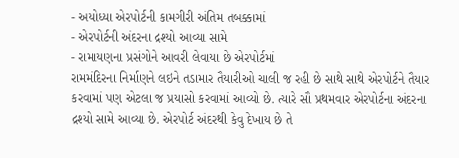- અયોધ્યા એરપોર્ટની કામગીરી અંતિમ તબક્કામાં
- એરપોર્ટની અંદરના દ્રશ્યો આવ્યા સામે
- રામાયણના પ્રસંગોને આવરી લેવાયા છે એરપોર્ટમાં
રામમંદિરના નિર્માણને લઇને તડામાર તૈયારીઓ ચાલી જ રહી છે સાથે સાથે એરપોર્ટને તૈયાર કરવામાં પણ એટલા જ પ્રયાસો કરવામાં આવ્યો છે. ત્યારે સૌ પ્રથમવાર એરપોર્ટના અંદરના દ્રશ્યો સામે આવ્યા છે. એરપોર્ટ અંદરથી કેવુ દેખાય છે તે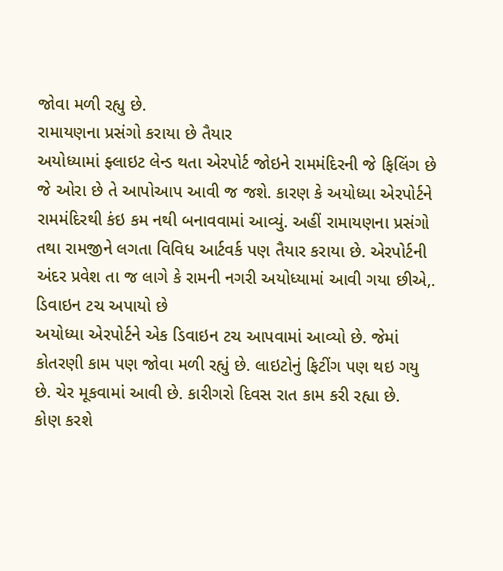જોવા મળી રહ્યુ છે.
રામાયણના પ્રસંગો કરાયા છે તૈયાર
અયોધ્યામાં ફ્લાઇટ લેન્ડ થતા એરપોર્ટ જોઇને રામમંદિરની જે ફિલિંગ છે જે ઓરા છે તે આપોઆપ આવી જ જશે. કારણ કે અયોધ્યા એરપોર્ટને રામમંદિરથી કંઇ કમ નથી બનાવવામાં આવ્યું. અહીં રામાયણના પ્રસંગો તથા રામજીને લગતા વિવિધ આર્ટવર્ક પણ તૈયાર કરાયા છે. એરપોર્ટની અંદર પ્રવેશ તા જ લાગે કે રામની નગરી અયોધ્યામાં આવી ગયા છીએ,.
ડિવાઇન ટચ અપાયો છે
અયોધ્યા એરપોર્ટને એક ડિવાઇન ટચ આપવામાં આવ્યો છે. જેમાં કોતરણી કામ પણ જોવા મળી રહ્યું છે. લાઇટોનું ફિટીંગ પણ થઇ ગયુ છે. ચેર મૂકવામાં આવી છે. કારીગરો દિવસ રાત કામ કરી રહ્યા છે.
કોણ કરશે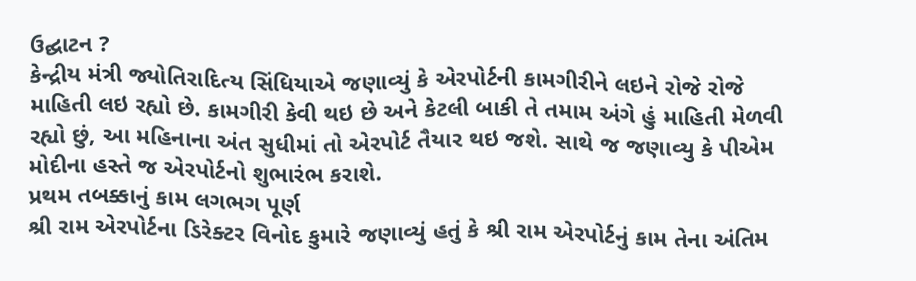ઉદ્ઘાટન ?
કેન્દ્રીય મંત્રી જ્યોતિરાદિત્ય સિંધિયાએ જણાવ્યું કે એરપોર્ટની કામગીરીને લઇને રોજે રોજે માહિતી લઇ રહ્યો છે. કામગીરી કેવી થઇ છે અને કેટલી બાકી તે તમામ અંગે હું માહિતી મેળવી રહ્યો છું, આ મહિનાના અંત સુધીમાં તો એરપોર્ટ તૈયાર થઇ જશે. સાથે જ જણાવ્યુ કે પીએમ મોદીના હસ્તે જ એરપોર્ટનો શુભારંભ કરાશે.
પ્રથમ તબક્કાનું કામ લગભગ પૂર્ણ
શ્રી રામ એરપોર્ટના ડિરેક્ટર વિનોદ કુમારે જણાવ્યું હતું કે શ્રી રામ એરપોર્ટનું કામ તેના અંતિમ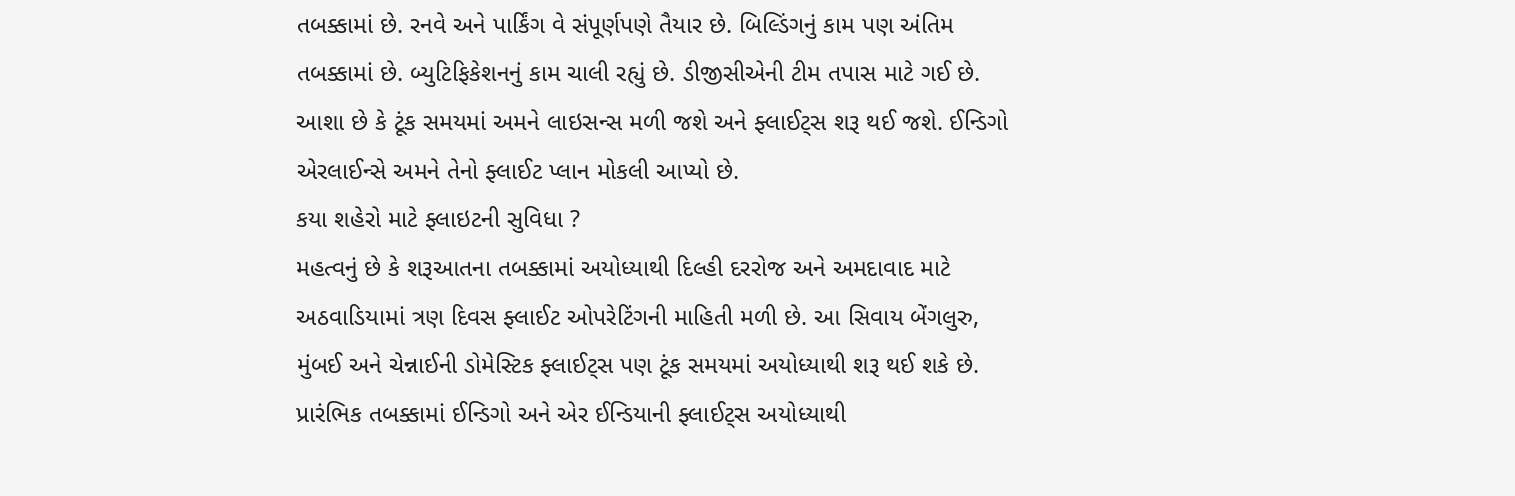તબક્કામાં છે. રનવે અને પાર્કિંગ વે સંપૂર્ણપણે તૈયાર છે. બિલ્ડિંગનું કામ પણ અંતિમ તબક્કામાં છે. બ્યુટિફિકેશનનું કામ ચાલી રહ્યું છે. ડીજીસીએની ટીમ તપાસ માટે ગઈ છે. આશા છે કે ટૂંક સમયમાં અમને લાઇસન્સ મળી જશે અને ફ્લાઈટ્સ શરૂ થઈ જશે. ઈન્ડિગો એરલાઈન્સે અમને તેનો ફ્લાઈટ પ્લાન મોકલી આપ્યો છે.
કયા શહેરો માટે ફ્લાઇટની સુવિધા ?
મહત્વનું છે કે શરૂઆતના તબક્કામાં અયોધ્યાથી દિલ્હી દરરોજ અને અમદાવાદ માટે અઠવાડિયામાં ત્રણ દિવસ ફ્લાઈટ ઓપરેટિંગની માહિતી મળી છે. આ સિવાય બેંગલુરુ, મુંબઈ અને ચેન્નાઈની ડોમેસ્ટિક ફ્લાઈટ્સ પણ ટૂંક સમયમાં અયોધ્યાથી શરૂ થઈ શકે છે. પ્રારંભિક તબક્કામાં ઈન્ડિગો અને એર ઈન્ડિયાની ફ્લાઈટ્સ અયોધ્યાથી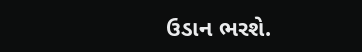ઉડાન ભરશે.